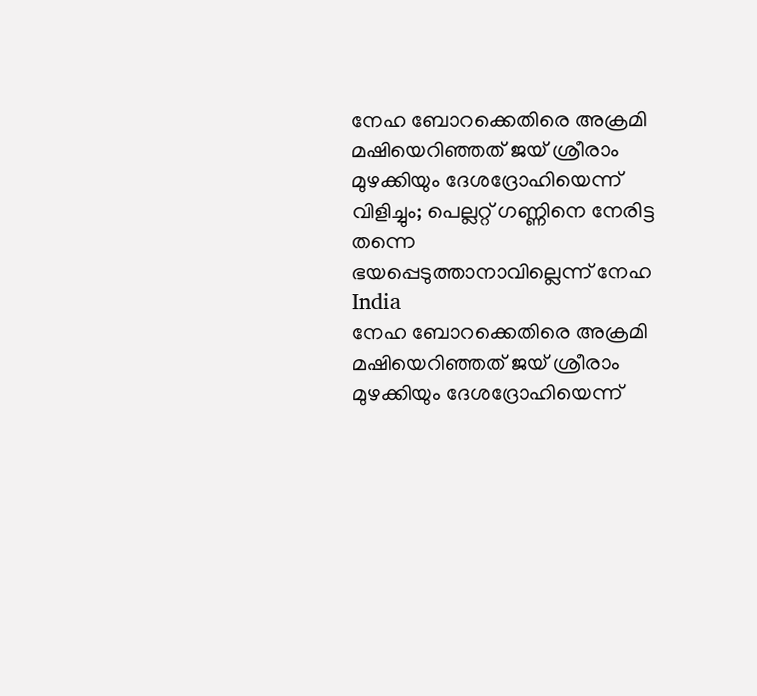നേഹ ബോറക്കെതിരെ അക്രമി മഷിയെറിഞ്ഞത് ജയ് ശ്രീരാം മുഴക്കിയും ദേശദ്രോഹിയെന്ന് വിളിച്ചും; പെല്ലറ്റ് ഗണ്ണിനെ നേരിട്ട തന്നെ ഭയപ്പെടുത്താനാവില്ലെന്ന് നേഹ
India
നേഹ ബോറക്കെതിരെ അക്രമി മഷിയെറിഞ്ഞത് ജയ് ശ്രീരാം മുഴക്കിയും ദേശദ്രോഹിയെന്ന്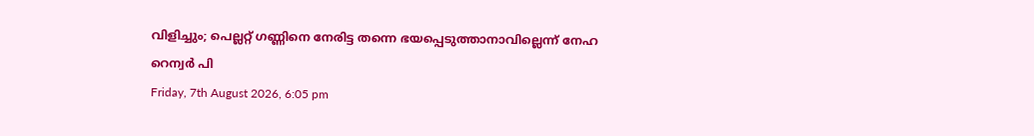വിളിച്ചും; പെല്ലറ്റ് ഗണ്ണിനെ നേരിട്ട തന്നെ ഭയപ്പെടുത്താനാവില്ലെന്ന് നേഹ
റെന്വര്‍ പി
Friday, 7th August 2026, 6:05 pm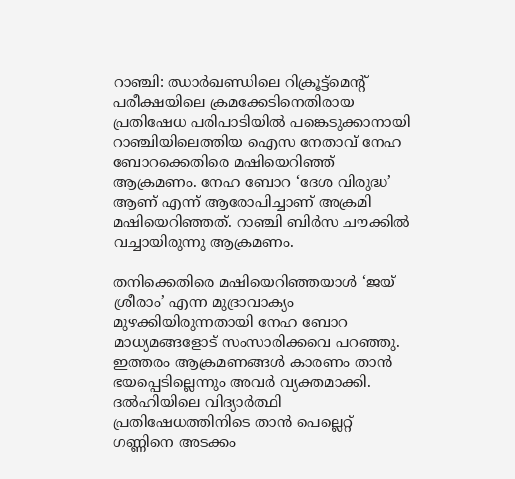റാഞ്ചി: ഝാര്‍ഖണ്ഡിലെ റിക്രൂട്ട്‌മെന്റ് പരീക്ഷയിലെ ക്രമക്കേടിനെതിരായ പ്രതിഷേധ പരിപാടിയില്‍ പങ്കെടുക്കാനായി റാഞ്ചിയിലെത്തിയ ഐസ നേതാവ് നേഹ ബോറക്കെതിരെ മഷിയെറിഞ്ഞ് ആക്രമണം. നേഹ ബോറ ‘ദേശ വിരുദ്ധ’ ആണ് എന്ന് ആരോപിച്ചാണ് അക്രമി മഷിയെറിഞ്ഞത്. റാഞ്ചി ബിര്‍സ ചൗക്കില്‍ വച്ചായിരുന്നു ആക്രമണം.

തനിക്കെതിരെ മഷിയെറിഞ്ഞയാള്‍ ‘ജയ് ശ്രീരാം’ എന്ന മുദ്രാവാക്യം മുഴക്കിയിരുന്നതായി നേഹ ബോറ മാധ്യമങ്ങളോട് സംസാരിക്കവെ പറഞ്ഞു. ഇത്തരം ആക്രമണങ്ങള്‍ കാരണം താന്‍ ഭയപ്പെടില്ലെന്നും അവര്‍ വ്യക്തമാക്കി. ദല്‍ഹിയിലെ വിദ്യാര്‍ത്ഥി പ്രതിഷേധത്തിനിടെ താന്‍ പെല്ലെറ്റ് ഗണ്ണിനെ അടക്കം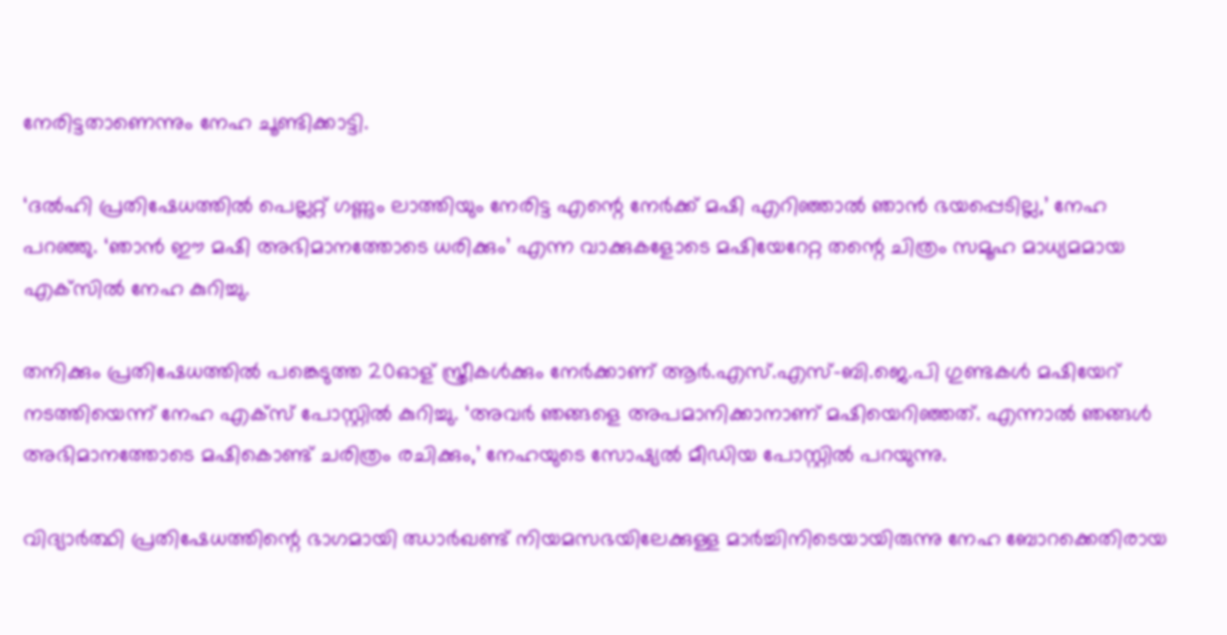നേരിട്ടതാണെന്നും നേഹ ചൂണ്ടിക്കാട്ടി.

‘ദല്‍ഹി പ്രതിഷേധത്തില്‍ പെല്ലറ്റ് ഗണ്ണും ലാത്തിയും നേരിട്ട എന്റെ നേര്‍ക്ക് മഷി എറിഞ്ഞാല്‍ ഞാന്‍ ഭയപ്പെടില്ല,’ നേഹ പറഞ്ഞു. ‘ഞാന്‍ ഈ മഷി അഭിമാനത്തോടെ ധരിക്കും’ എന്ന വാക്കുകളോടെ മഷിയേറേറ്റ തന്റെ ചിത്രം സമൂഹ മാധ്യമമായ എക്‌സില്‍ നേഹ കുറിച്ചു.

തനിക്കും പ്രതിഷേധത്തില്‍ പങ്കെടുത്ത 20ഓള് സ്ത്രീകള്‍ക്കും നേര്‍ക്കാണ് ആര്‍.എസ്.എസ്-ബി.ജെ.പി ഗുണ്ടകള്‍ മഷിയേറ് നടത്തിയെന്ന് നേഹ എക്‌സ് പോസ്റ്റില്‍ കുറിച്ചു. ‘അവര്‍ ഞങ്ങളെ അപമാനിക്കാനാണ് മഷിയെറിഞ്ഞത്. എന്നാല്‍ ഞങ്ങള്‍ അഭിമാനത്തോടെ മഷികൊണ്ട് ചരിത്രം രചിക്കും,’ നേഹയുടെ സോഷ്യല്‍ മീഡിയ പോസ്റ്റില്‍ പറയുന്നു.

വിദ്യാര്‍ത്ഥി പ്രതിഷേധത്തിന്റെ ഭാഗമായി ഝാര്‍ഖണ്ട് നിയമസഭയിലേക്കുള്ള മാര്‍ച്ചിനിടെയായിരുന്നു നേഹ ബോറക്കെതിരായ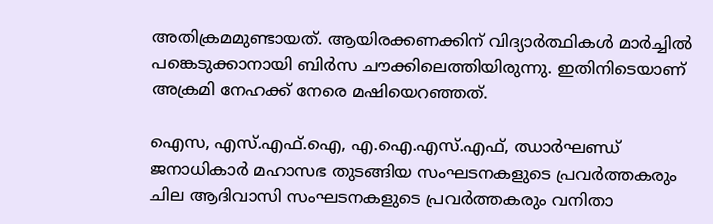അതിക്രമമുണ്ടായത്. ആയിരക്കണക്കിന് വിദ്യാര്‍ത്ഥികള്‍ മാര്‍ച്ചില്‍ പങ്കെടുക്കാനായി ബിര്‍സ ചൗക്കിലെത്തിയിരുന്നു. ഇതിനിടെയാണ് അക്രമി നേഹക്ക് നേരെ മഷിയെറഞ്ഞത്.

ഐസ, എസ്.എഫ്.ഐ, എ.ഐ.എസ്.എഫ്, ഝാര്‍ഘണ്ഡ് ജനാധികാര്‍ മഹാസഭ തുടങ്ങിയ സംഘടനകളുടെ പ്രവര്‍ത്തകരും ചില ആദിവാസി സംഘടനകളുടെ പ്രവര്‍ത്തകരും വനിതാ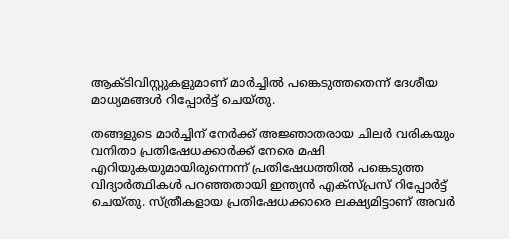ആക്ടിവിസ്റ്റുകളുമാണ് മാര്‍ച്ചില്‍ പങ്കെടുത്തതെന്ന് ദേശീയ മാധ്യമങ്ങള്‍ റിപ്പോര്‍ട്ട് ചെയ്തു.

തങ്ങളുടെ മാര്‍ച്ചിന് നേര്‍ക്ക് അജ്ഞാതരായ ചിലര്‍ വരികയും വനിതാ പ്രതിഷേധക്കാര്‍ക്ക് നേരെ മഷി എറിയുകയുമായിരുന്നെന്ന് പ്രതിഷേധത്തില്‍ പങ്കെടുത്ത വിദ്യാര്‍ത്ഥികള്‍ പറഞ്ഞതായി ഇന്ത്യന്‍ എക്‌സ്പ്രസ് റിപ്പോര്‍ട്ട് ചെയ്തു. സ്ത്രീകളായ പ്രതിഷേധക്കാരെ ലക്ഷ്യമിട്ടാണ് അവര്‍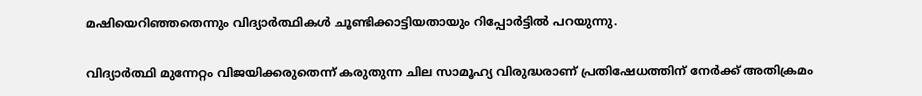മഷിയെറിഞ്ഞതെന്നും വിദ്യാര്‍ത്ഥികള്‍ ചൂണ്ടിക്കാട്ടിയതായും റിപ്പോര്‍ട്ടില്‍ പറയുന്നു.

വിദ്യാര്‍ത്ഥി മുന്നേറ്റം വിജയിക്കരുതെന്ന് കരുതുന്ന ചില സാമൂഹ്യ വിരുദ്ധരാണ് പ്രതിഷേധത്തിന് നേര്‍ക്ക് അതിക്രമം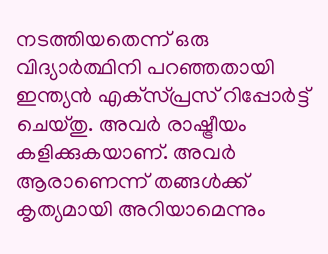നടത്തിയതെന്ന് ഒരു വിദ്യാര്‍ത്ഥിനി പറഞ്ഞതായി ഇന്ത്യന്‍ എക്‌സ്പ്രസ് റിപ്പോര്‍ട്ട് ചെയ്തു. അവര്‍ രാഷ്ട്രീയം കളിക്കുകയാണ്. അവര്‍ ആരാണെന്ന് തങ്ങള്‍ക്ക് കൃത്യമായി അറിയാമെന്നും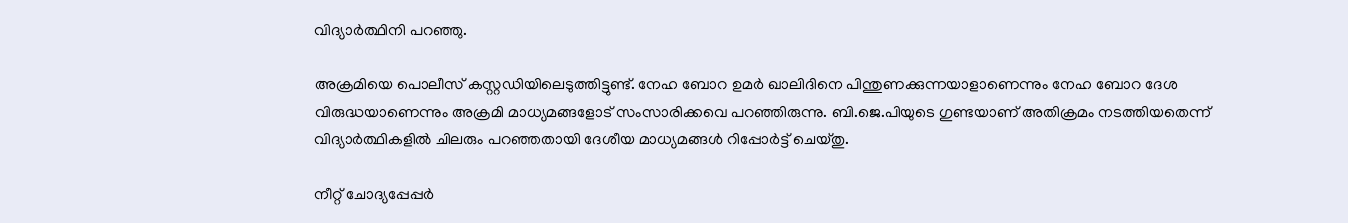വിദ്യാര്‍ത്ഥിനി പറഞ്ഞു.

അക്രമിയെ പൊലീസ് കസ്റ്റഡിയിലെടുത്തിട്ടുണ്ട്. നേഹ ബോറ ഉമര്‍ ഖാലിദിനെ പിന്തുണക്കുന്നയാളാണെന്നും നേഹ ബോറ ദേശ വിരുദ്ധയാണെന്നും അക്രമി മാധ്യമങ്ങളോട് സംസാരിക്കവെ പറഞ്ഞിരുന്നു. ബി.ജെ.പിയുടെ ഗുണ്ടയാണ് അതിക്രമം നടത്തിയതെന്ന് വിദ്യാര്‍ത്ഥികളില്‍ ചിലരും പറഞ്ഞതായി ദേശീയ മാധ്യമങ്ങള്‍ റിപ്പോര്‍ട്ട് ചെയ്തു.

നീറ്റ് ചോദ്യപ്പേപ്പര്‍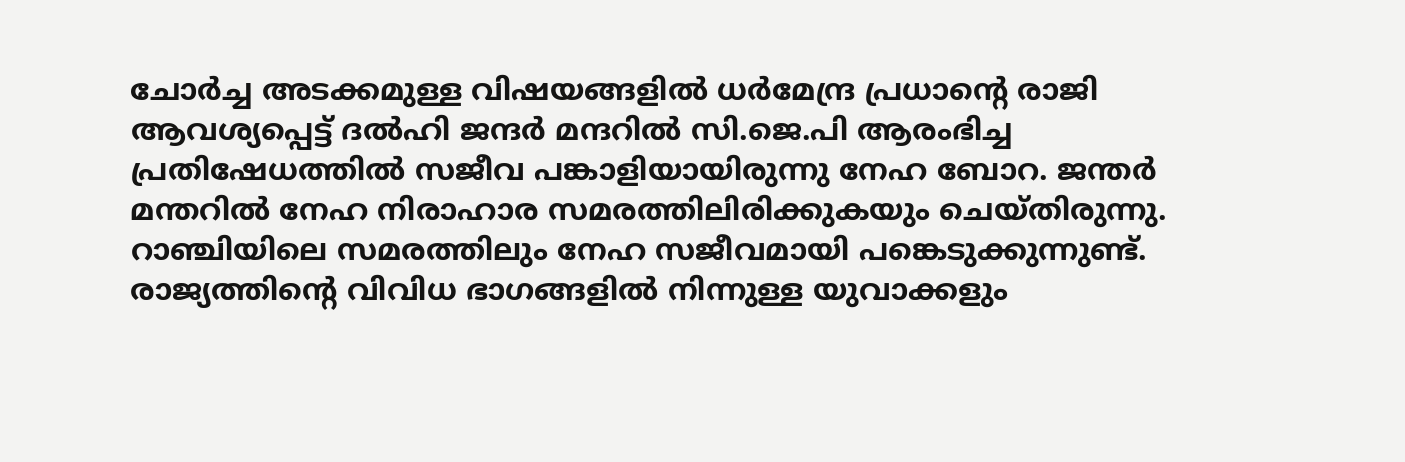ചോര്‍ച്ച അടക്കമുള്ള വിഷയങ്ങളില്‍ ധര്‍മേന്ദ്ര പ്രധാന്റെ രാജി ആവശ്യപ്പെട്ട് ദല്‍ഹി ജന്ദര്‍ മന്ദറില്‍ സി.ജെ.പി ആരംഭിച്ച പ്രതിഷേധത്തില്‍ സജീവ പങ്കാളിയായിരുന്നു നേഹ ബോറ. ജന്തര്‍ മന്തറില്‍ നേഹ നിരാഹാര സമരത്തിലിരിക്കുകയും ചെയ്തിരുന്നു. റാഞ്ചിയിലെ സമരത്തിലും നേഹ സജീവമായി പങ്കെടുക്കുന്നുണ്ട്. രാജ്യത്തിന്റെ വിവിധ ഭാഗങ്ങളില്‍ നിന്നുള്ള യുവാക്കളും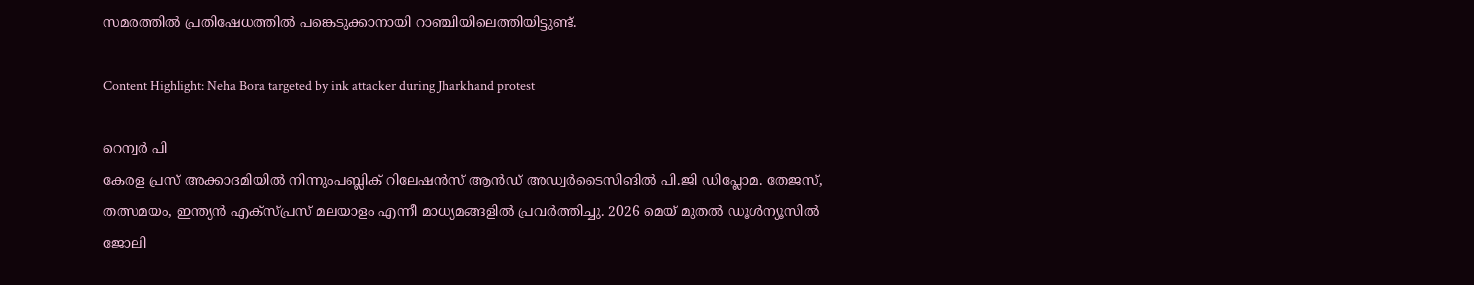സമരത്തില്‍ പ്രതിഷേധത്തില്‍ പങ്കെടുക്കാനായി റാഞ്ചിയിലെത്തിയിട്ടുണ്ട്.

Content Highlight: Neha Bora targeted by ink attacker during Jharkhand protest

റെന്വര്‍ പി
കേരള പ്രസ് അക്കാദമിയില്‍ നിന്നുംപബ്ലിക് റിലേഷന്‍സ് ആന്‍ഡ് അഡ്വര്‍ടൈസിങില്‍ പി.ജി ഡിപ്ലോമ. തേജസ്, തത്സമയം, ഇന്ത്യന്‍ എക്‌സ്പ്രസ് മലയാളം എന്നീ മാധ്യമങ്ങളില്‍ പ്രവര്‍ത്തിച്ചു. 2026 മെയ് മുതല്‍ ഡൂള്‍ന്യൂസില്‍ ജോലി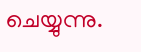ചെയ്യുന്നു.